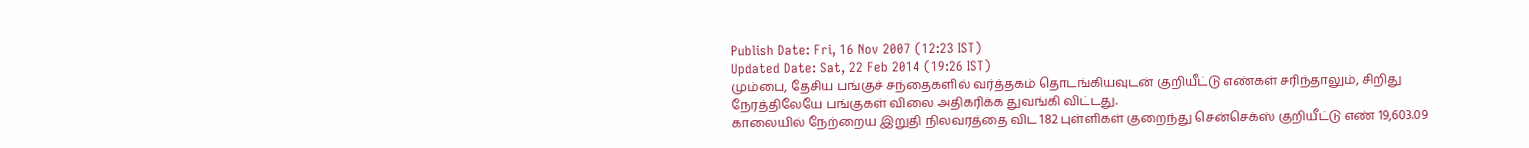Publish Date: Fri, 16 Nov 2007 (12:23 IST)
Updated Date: Sat, 22 Feb 2014 (19:26 IST)
மும்பை, தேசிய பங்குச் சந்தைகளில் வர்த்தகம் தொடங்கியவுடன் குறியீட்டு எண்கள் சரிந்தாலும், சிறிது நேரத்திலேயே பங்குகள் விலை அதிகரிக்க துவங்கி விட்டது.
காலையில் நேற்றைய இறுதி நிலவரத்தை விட 182 புள்ளிகள் குறைந்து சென்செக்ஸ் குறியீட்டு எண் 19,603.09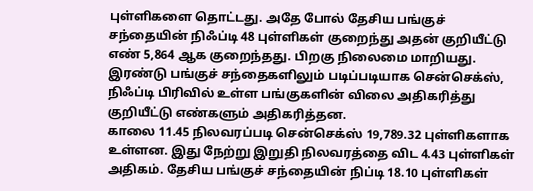புள்ளிகளை தொட்டது. அதே போல் தேசிய பங்குச் சந்தையின் நிஃப்டி 48 புள்ளிகள் குறைந்து அதன் குறியீட்டு எண் 5,864 ஆக குறைந்தது. பிறகு நிலைமை மாறியது. இரண்டு பங்குச் சந்தைகளிலும் படிப்படியாக சென்செக்ஸ், நிஃப்டி பிரிவில் உள்ள பங்குகளின் விலை அதிகரித்து குறியீட்டு எண்களும் அதிகரித்தன.
காலை 11.45 நிலவரப்படி சென்செக்ஸ் 19,789.32 புள்ளிகளாக உள்ளன. இது நேற்று இறுதி நிலவரத்தை விட 4.43 புள்ளிகள் அதிகம். தேசிய பங்குச் சந்தையின் நிப்டி 18.10 புள்ளிகள்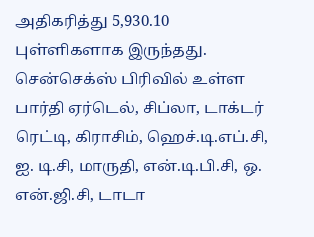அதிகரித்து 5,930.10 புள்ளிகளாக இருந்தது.
சென்செக்ஸ் பிரிவில் உள்ள பார்தி ஏர்டெல், சிப்லா, டாக்டர் ரெட்டி, கிராசிம், ஹெச்.டி.எப்.சி, ஐ. டி.சி, மாருதி, என்.டி.பி.சி, ஒ. என்.ஜி.சி, டாடா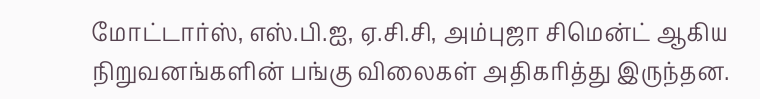மோட்டார்ஸ், எஸ்.பி.ஐ, ஏ.சி.சி, அம்புஜா சிமென்ட் ஆகிய நிறுவனங்களின் பங்கு விலைகள் அதிகரித்து இருந்தன.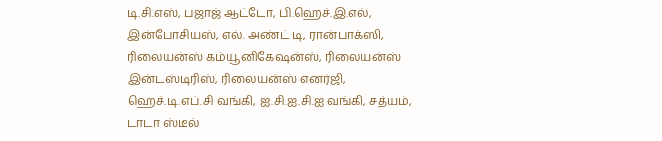டி.சி.எஸ், பஜாஜ் ஆட்டோ, பி.ஹெச்.இ.எல், இன்போசியஸ், எல். அண்ட் டி, ரான்பாக்ஸி, ரிலையன்ஸ் கம்யூனிகேஷன்ஸ், ரிலையன்ஸ் இன்டஸ்டிரிஸ், ரிலையன்ஸ் எனர்ஜி, ஹெச்.டி.எப்.சி வங்கி, ஐ.சி.ஐ.சி.ஐ வங்கி, சத்யம், டாடா ஸ்டீல்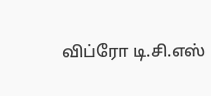விப்ரோ டி.சி.எஸ்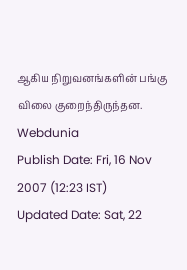ஆகிய நிறுவனங்களின் பங்கு விலை குறைந்திருந்தன.
Webdunia
Publish Date: Fri, 16 Nov 2007 (12:23 IST)
Updated Date: Sat, 22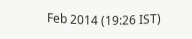Feb 2014 (19:26 IST)